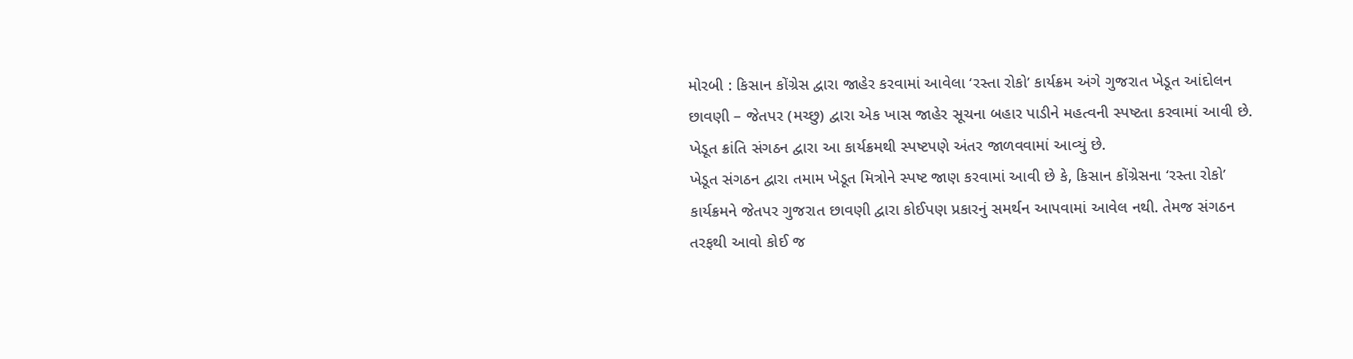મોરબી : કિસાન કોંગ્રેસ દ્વારા જાહેર કરવામાં આવેલા ‘રસ્તા રોકો’ કાર્યક્રમ અંગે ગુજરાત ખેડૂત આંદોલન છાવણી – જેતપર (મચ્છુ) દ્વારા એક ખાસ જાહેર સૂચના બહાર પાડીને મહત્વની સ્પષ્ટતા કરવામાં આવી છે. ખેડૂત ક્રાંતિ સંગઠન દ્વારા આ કાર્યક્રમથી સ્પષ્ટપણે અંતર જાળવવામાં આવ્યું છે.
ખેડૂત સંગઠન દ્વારા તમામ ખેડૂત મિત્રોને સ્પષ્ટ જાણ કરવામાં આવી છે કે, કિસાન કોંગ્રેસના ‘રસ્તા રોકો’ કાર્યક્રમને જેતપર ગુજરાત છાવણી દ્વારા કોઈપણ પ્રકારનું સમર્થન આપવામાં આવેલ નથી. તેમજ સંગઠન તરફથી આવો કોઈ જ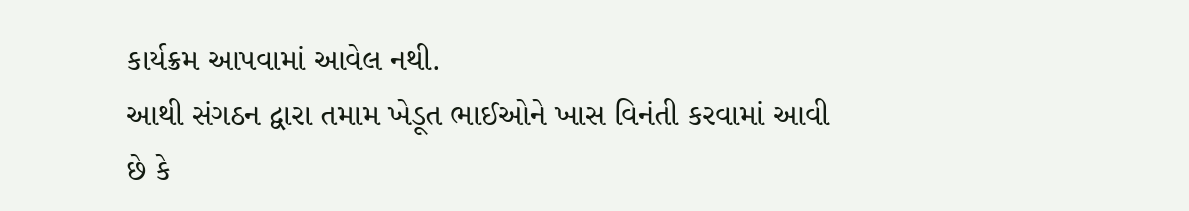કાર્યક્રમ આપવામાં આવેલ નથી.
આથી સંગઠન દ્વારા તમામ ખેડૂત ભાઈઓને ખાસ વિનંતી કરવામાં આવી છે કે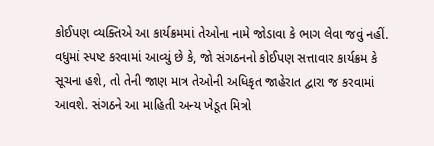કોઈપણ વ્યક્તિએ આ કાર્યક્રમમાં તેઓના નામે જોડાવા કે ભાગ લેવા જવું નહીં. વધુમાં સ્પષ્ટ કરવામાં આવ્યું છે કે, જો સંગઠનનો કોઈપણ સત્તાવાર કાર્યક્રમ કે સૂચના હશે, તો તેની જાણ માત્ર તેઓની અધિકૃત જાહેરાત દ્વારા જ કરવામાં આવશે. સંગઠને આ માહિતી અન્ય ખેડૂત મિત્રો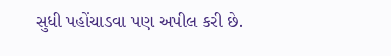સુધી પહોંચાડવા પણ અપીલ કરી છે.